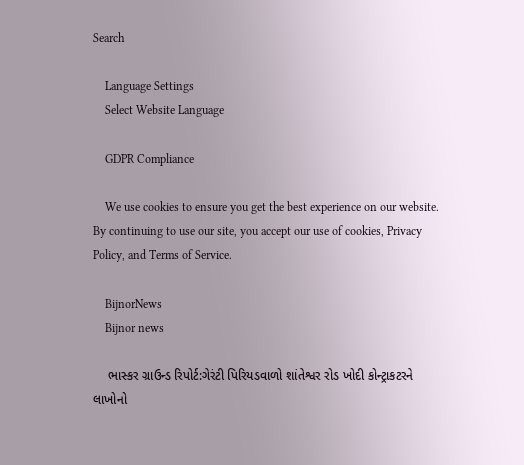Search

    Language Settings
    Select Website Language

    GDPR Compliance

    We use cookies to ensure you get the best experience on our website. By continuing to use our site, you accept our use of cookies, Privacy Policy, and Terms of Service.

    BijnorNews
    Bijnor news

    ભાસ્કર ગ્રાઉન્ડ રિપોર્ટ:ગેરંટી પિરિયડવાળો શાંતેશ્વર રોડ ખોદી કોન્ટ્રાકટરને લાખોનો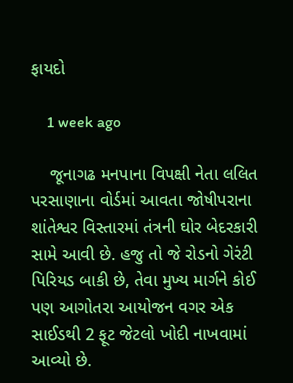ફાયદો

    1 week ago

    જૂનાગઢ મનપાના વિપક્ષી નેતા લલિત પરસાણાના વોર્ડમાં આવતા જોષીપરાના શાંતેશ્વર વિસ્તારમાં તંત્રની ઘોર બેદરકારી સામે આવી છે. હજુ તો જે રોડનો ગેરંટી પિરિયડ બાકી છે, તેવા મુખ્ય માર્ગને કોઈ પણ આગોતરા આયોજન વગર એક સાઈડથી 2 ફૂટ જેટલો ખોદી નાખવામાં આવ્યો છે.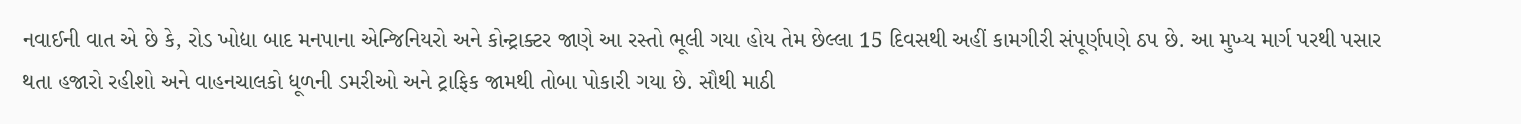નવાઈની વાત એ છે કે, રોડ ખોદ્યા બાદ મનપાના એન્જિનિયરો અને કોન્ટ્રાક્ટર જાણે આ રસ્તો ભૂલી ગયા હોય તેમ છેલ્લા 15 દિવસથી અહીં કામગીરી સંપૂર્ણપણે ઠપ છે. આ મુખ્ય માર્ગ પરથી પસાર થતા હજારો રહીશો અને વાહનચાલકો ધૂળની ડમરીઓ અને ટ્રાફિક જામથી તોબા પોકારી ગયા છે. સૌથી માઠી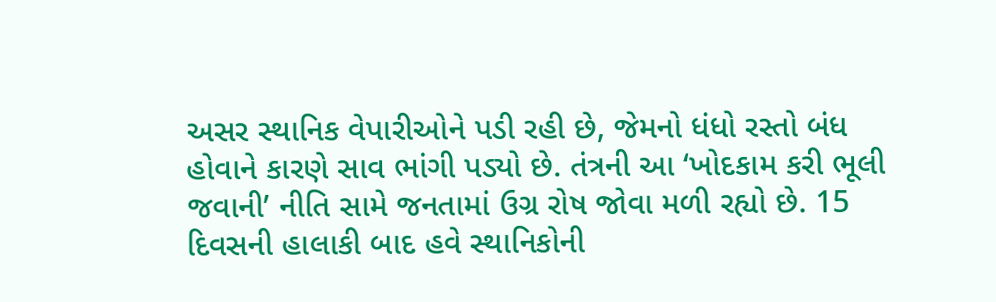અસર સ્થાનિક વેપારીઓને પડી રહી છે, જેમનો ધંધો રસ્તો બંધ હોવાને કારણે સાવ ભાંગી પડ્યો છે. તંત્રની આ ‘ખોદકામ કરી ભૂલી જવાની’ નીતિ સામે જનતામાં ઉગ્ર રોષ જોવા મળી રહ્યો છે. 15 દિવસની હાલાકી બાદ હવે સ્થાનિકોની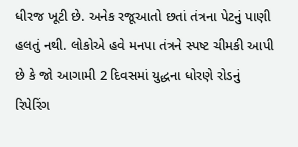ધીરજ ખૂટી છે. અનેક રજૂઆતો છતાં તંત્રના પેટનું પાણી હલતું નથી. લોકોએ હવે મનપા તંત્રને સ્પષ્ટ ચીમકી આપી છે કે જો આગામી 2 દિવસમાં યુદ્ધના ધોરણે રોડનું રિપેરિંગ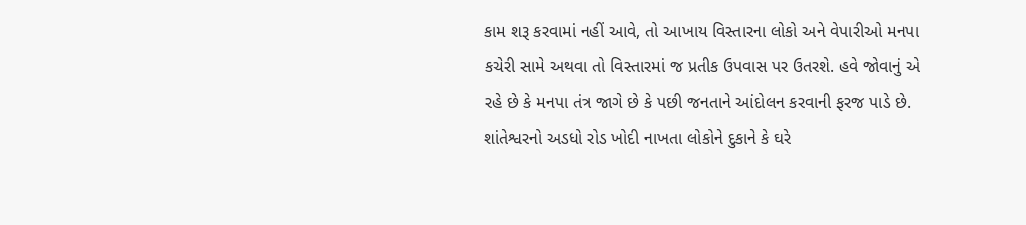કામ શરૂ કરવામાં નહીં આવે, તો આખાય વિસ્તારના લોકો અને વેપારીઓ મનપા કચેરી સામે અથવા તો વિસ્તારમાં જ પ્રતીક ઉપવાસ પર ઉતરશે. હવે જોવાનું એ રહે છે કે મનપા તંત્ર જાગે છે કે પછી જનતાને આંદોલન કરવાની ફરજ પાડે છે. શાંતેશ્વરનો અડધો રોડ ખોદી નાખતા લોકોને દુકાને કે ઘરે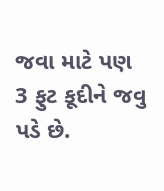જવા માટે પણ 3 ફુટ કૂદીને જવુ પડે છે.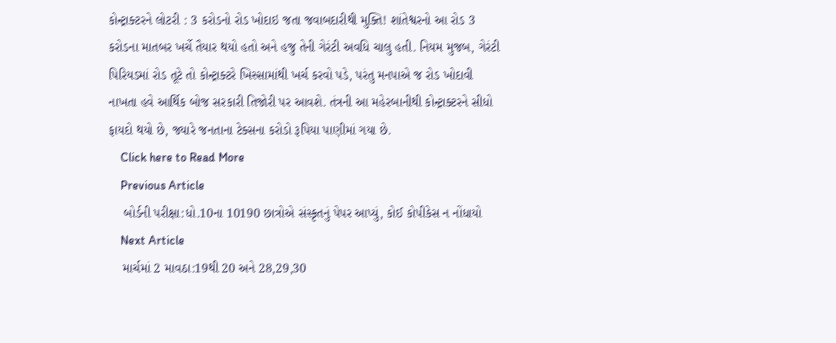કોન્ટ્રાક્ટરને લોટરી : 3 કરોડનો રોડ ખોદાઇ જતા જવાબદારીથી મુક્તિ! શાંતેશ્વરનો આ રોડ 3 કરોડના માતબર ખર્ચે તૈયાર થયો હતો અને હજુ તેની ગેરંટી અવધિ ચાલુ હતી. નિયમ મુજબ, ગેરંટી પિરિયડમાં રોડ તૂટે તો કોન્ટ્રાક્ટરે ખિસ્સામાંથી ખર્ચ કરવો પડે, પરંતુ મનપાએ જ રોડ ખોદાવી નાખતા હવે આર્થિક બોજ સરકારી તિજોરી પર આવશે. તંત્રની આ મહેરબાનીથી કોન્ટ્રાક્ટરને સીધો ફાયદો થયો છે, જ્યારે જનતાના ટેક્સના કરોડો રૂપિયા પાણીમાં ગયા છે.
    Click here to Read More
    Previous Article
    બોર્ડની પરીક્ષા:ધો.10ના 10190 છાત્રોએ સંસ્કૃતનું પેપર આપ્યું, કોઈ કોપીકેસ ન નોંધાયો
    Next Article
    માર્ચમાં 2 માવઠા:19થી 20 અને 28,29,30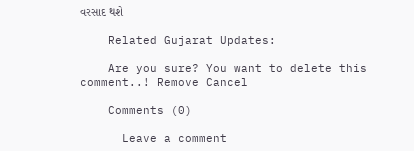વરસાદ થશે

    Related Gujarat Updates:

    Are you sure? You want to delete this comment..! Remove Cancel

    Comments (0)

      Leave a comment